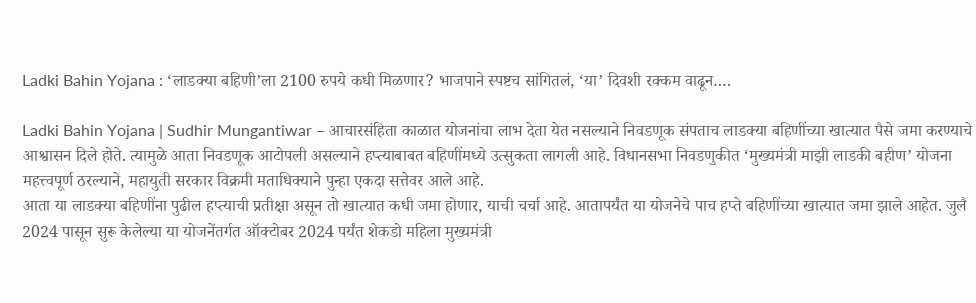Ladki Bahin Yojana : ‘लाडक्या बहिणी’ला 2100 रुपये कधी मिळणार? भाजपाने स्पष्टच सांगितलं, ‘या’ दिवशी रक्कम वाढून….

Ladki Bahin Yojana | Sudhir Mungantiwar – आचारसंहिता काळात योजनांचा लाभ देता येत नसल्याने निवडणूक संपताच लाडक्या बहिणींच्या खात्यात पैसे जमा करण्याचे आश्वासन दिले होते. त्यामुळे आता निवडणूक आटोपली असल्याने हप्त्याबाबत बहिणींमध्ये उत्सुकता लागली आहे. विधानसभा निवडणुकीत ‘मुख्यमंत्री माझी लाडकी बहीण’ योजना महत्त्वपूर्ण ठरल्याने, महायुती सरकार विक्रमी मताधिक्याने पुन्हा एकदा सत्तेवर आले आहे.
आता या लाडक्या बहिणींना पुढील हप्त्याची प्रतीक्षा असून तो खात्यात कधी जमा होणार, याची चर्चा आहे. आतापर्यंत या योजनेचे पाच हप्ते बहिणींच्या खात्यात जमा झाले आहेत. जुलै 2024 पासून सुरू केलेल्या या योजनेंतर्गत ऑक्टोबर 2024 पर्यंत शेकडो महिला मुख्यमंत्री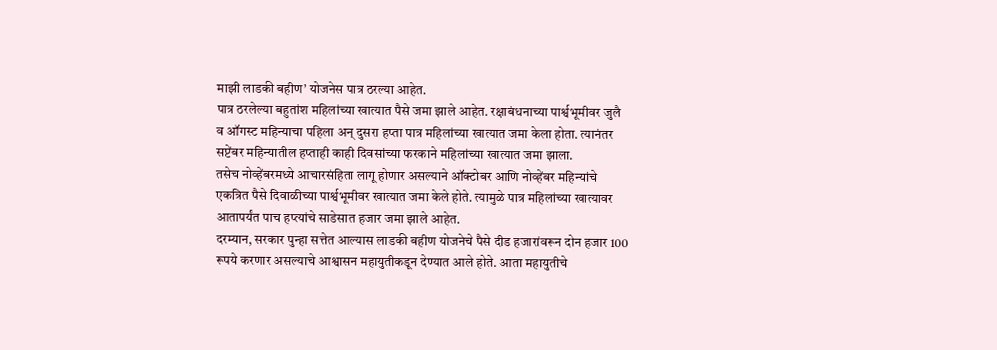माझी लाडकी बहीण’ योजनेस पात्र ठरल्या आहेत.
पात्र ठरलेल्या बहुतांश महिलांच्या खात्यात पैसे जमा झाले आहेत. रक्षाबंधनाच्या पार्श्वभूमीवर जुलै व ऑगस्ट महिन्याचा पहिला अन् दुसरा हप्ता पात्र महिलांच्या खात्यात जमा केला होता. त्यानंतर सप्टेंबर महिन्यातील हप्ताही काही दिवसांच्या फरकाने महिलांच्या खात्यात जमा झाला.
तसेच नोव्हेंबरमध्ये आचारसंहिता लागू होणार असल्याने ऑक्टोबर आणि नोव्हेंबर महिन्यांचे एकत्रित पैसे दिवाळीच्या पार्श्वभूमीवर खात्यात जमा केले होते. त्यामुळे पात्र महिलांच्या खात्यावर आतापर्यंत पाच हप्त्यांचे साडेसात हजार जमा झाले आहेत.
दरम्यान, सरकार पुन्हा सत्तेत आल्यास लाडकी बहीण योजनेचे पैसे दीड हजारांवरून दोन हजार 100 रूपये करणार असल्याचे आश्वासन महायुतीकडून देण्यात आले होते. आता महायुतीचे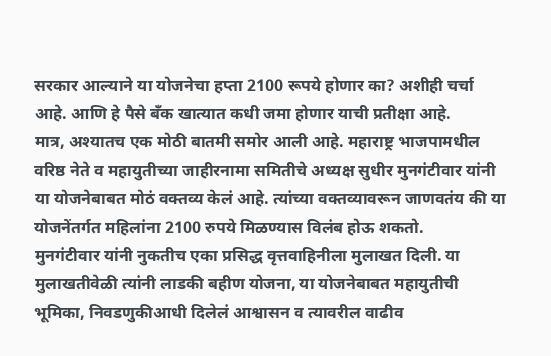सरकार आल्याने या योजनेचा हप्ता 2100 रूपये होणार का? अशीही चर्चा आहे. आणि हे पैसे बँक खात्यात कधी जमा होणार याची प्रतीक्षा आहे.
मात्र, अश्यातच एक मोठी बातमी समोर आली आहे. महाराष्ट्र भाजपामधील वरिष्ठ नेते व महायुतीच्या जाहीरनामा समितीचे अध्यक्ष सुधीर मुनगंटीवार यांनी या योजनेबाबत मोठं वक्तव्य केलं आहे. त्यांच्या वक्तव्यावरून जाणवतंय की या योजनेंतर्गत महिलांना 2100 रुपये मिळण्यास विलंब होऊ शकतो.
मुनगंटीवार यांनी नुकतीच एका प्रसिद्ध वृत्तवाहिनीला मुलाखत दिली. या मुलाखतीवेळी त्यांनी लाडकी बहीण योजना, या योजनेबाबत महायुतीची भूमिका, निवडणुकीआधी दिलेलं आश्वासन व त्यावरील वाढीव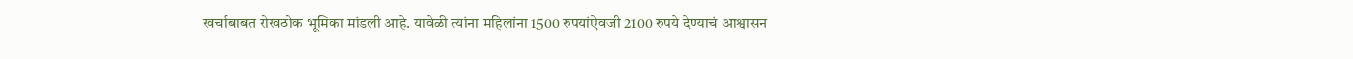खर्चाबाबत रोखठोक भूमिका मांडली आहे. यावेळी त्यांना महिलांना 1500 रुपयांऐवजी 2100 रुपये देण्याचं आश्वासन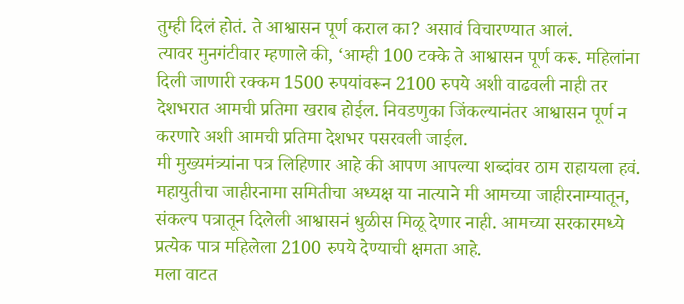तुम्ही दिलं होतं. ते आश्वासन पूर्ण कराल का? असावं विचारण्यात आलं.
त्यावर मुनगंटीवार म्हणाले की, ‘आम्ही 100 टक्के ते आश्वासन पूर्ण करू. महिलांना दिली जाणारी रक्कम 1500 रुपयांवरून 2100 रुपये अशी वाढवली नाही तर देशभरात आमची प्रतिमा खराब होईल. निवडणुका जिंकल्यानंतर आश्वासन पूर्ण न करणारे अशी आमची प्रतिमा देशभर पसरवली जाईल.
मी मुख्यमंत्र्यांना पत्र लिहिणार आहे की आपण आपल्या शब्दांवर ठाम राहायला हवं. महायुतीचा जाहीरनामा समितीचा अध्यक्ष या नात्याने मी आमच्या जाहीरनाम्यातून, संकल्प पत्रातून दिलेली आश्वासनं धुळीस मिळू देणार नाही. आमच्या सरकारमध्ये प्रत्येक पात्र महिलेला 2100 रुपये देण्याची क्षमता आहे.
मला वाटत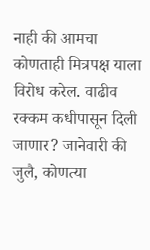नाही की आमचा कोणताही मित्रपक्ष याला विरोध करेल. वाढीव रक्कम कधीपासून दिली जाणार? जानेवारी की जुलै, कोणत्या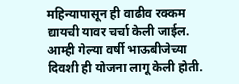महिन्यापासून ही वाढीव रक्कम द्यायची यावर चर्चा केली जाईल. आम्ही गेल्या वर्षी भाऊबीजेच्या दिवशी ही योजना लागू केली होती.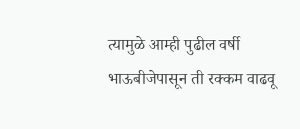त्यामुळे आम्ही पुढील वर्षी भाऊबीजेपासून ती रक्कम वाढवू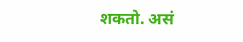शकतो. असं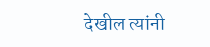देखील त्यांनी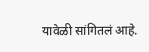यावेळी सांगितलं आहे.